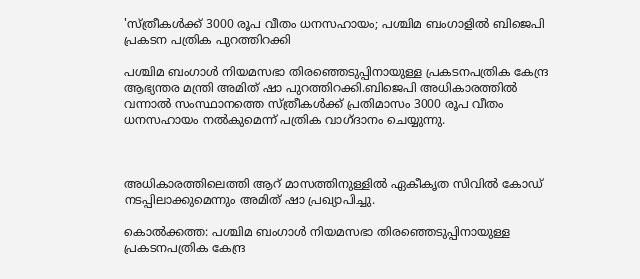'സ്ത്രീകള്‍ക്ക് 3000 രൂപ വീതം ധനസഹായം; പശ്ചിമ ബംഗാളില്‍ ബിജെപി പ്രകടന പത്രിക പുറത്തിറക്കി

പശ്ചിമ ബംഗാള്‍ നിയമസഭാ തിരഞ്ഞെടുപ്പിനായുള്ള പ്രകടനപത്രിക കേന്ദ്ര ആഭ്യന്തര മന്ത്രി അമിത് ഷാ പുറത്തിറക്കി.ബിജെപി അധികാരത്തില്‍ വന്നാല്‍ സംസ്ഥാനത്തെ സ്ത്രീകള്‍ക്ക് പ്രതിമാസം 3000 രൂപ വീതം ധനസഹായം നല്‍കുമെന്ന് പത്രിക വാഗ്ദാനം ചെയ്യുന്നു.



അധികാരത്തിലെത്തി ആറ് മാസത്തിനുള്ളില്‍ ഏകീകൃത സിവില്‍ കോഡ് നടപ്പിലാക്കുമെന്നും അമിത് ഷാ പ്രഖ്യാപിച്ചു.

കൊല്‍ക്കത്ത: പശ്ചിമ ബംഗാള്‍ നിയമസഭാ തിരഞ്ഞെടുപ്പിനായുള്ള പ്രകടനപത്രിക കേന്ദ്ര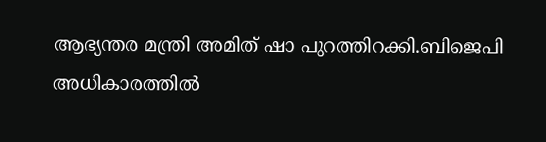ആഭ്യന്തര മന്ത്രി അമിത് ഷാ പുറത്തിറക്കി.ബിജെപി അധികാരത്തില്‍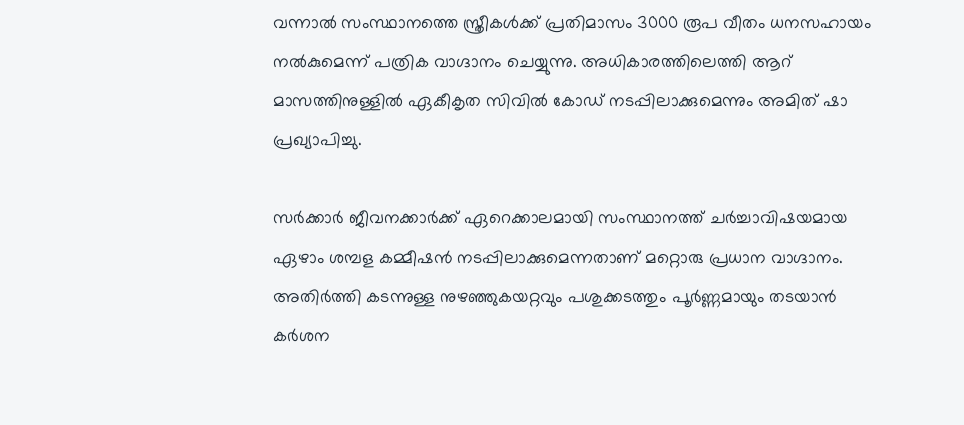വന്നാല്‍ സംസ്ഥാനത്തെ സ്ത്രീകള്‍ക്ക് പ്രതിമാസം 3000 രൂപ വീതം ധനസഹായം നല്‍കുമെന്ന് പത്രിക വാഗ്ദാനം ചെയ്യുന്നു. അധികാരത്തിലെത്തി ആറ് മാസത്തിനുള്ളില്‍ ഏകീകൃത സിവില്‍ കോഡ് നടപ്പിലാക്കുമെന്നും അമിത് ഷാ പ്രഖ്യാപിച്ചു.

സർക്കാർ ജീവനക്കാർക്ക് ഏറെക്കാലമായി സംസ്ഥാനത്ത് ചർച്ചാവിഷയമായ ഏഴാം ശമ്പള കമ്മീഷൻ നടപ്പിലാക്കുമെന്നതാണ് മറ്റൊരു പ്രധാന വാഗ്ദാനം. അതിർത്തി കടന്നുള്ള നുഴഞ്ഞുകയറ്റവും പശുക്കടത്തും പൂർണ്ണമായും തടയാൻ കർശന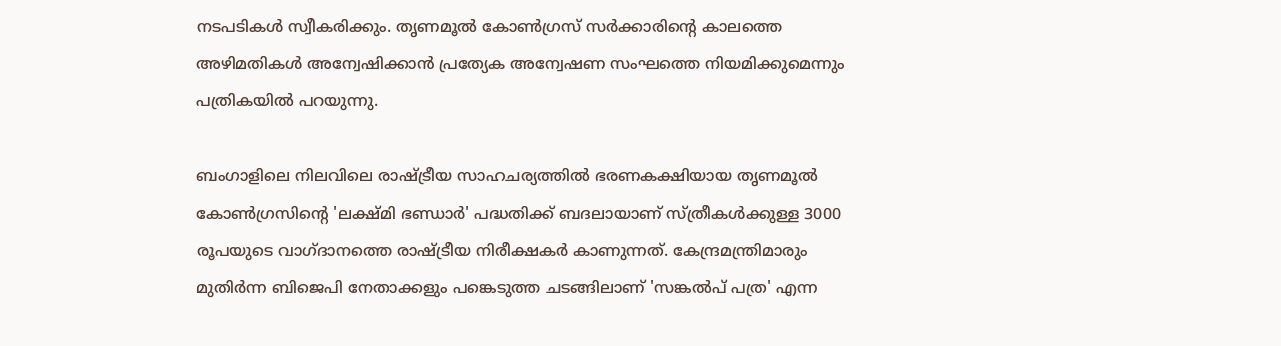നടപടികള്‍ സ്വീകരിക്കും. തൃണമൂല്‍ കോണ്‍ഗ്രസ് സർക്കാരിന്റെ കാലത്തെ അഴിമതികള്‍ അന്വേഷിക്കാൻ പ്രത്യേക അന്വേഷണ സംഘത്തെ നിയമിക്കുമെന്നും പത്രികയില്‍ പറയുന്നു.

ബംഗാളിലെ നിലവിലെ രാഷ്ട്രീയ സാഹചര്യത്തില്‍ ഭരണകക്ഷിയായ തൃണമൂല്‍ കോണ്‍ഗ്രസിന്റെ 'ലക്ഷ്മി ഭണ്ഡാർ' പദ്ധതിക്ക് ബദലായാണ് സ്ത്രീകള്‍ക്കുള്ള 3000 രൂപയുടെ വാഗ്ദാനത്തെ രാഷ്ട്രീയ നിരീക്ഷകർ കാണുന്നത്. കേന്ദ്രമന്ത്രിമാരും മുതിർന്ന ബിജെപി നേതാക്കളും പങ്കെടുത്ത ചടങ്ങിലാണ് 'സങ്കല്‍പ് പത്ര' എന്ന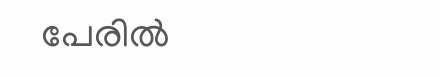പേരില്‍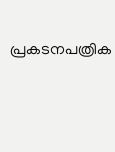പ്രകടനപത്രിക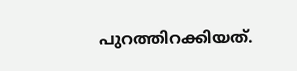പുറത്തിറക്കിയത്.